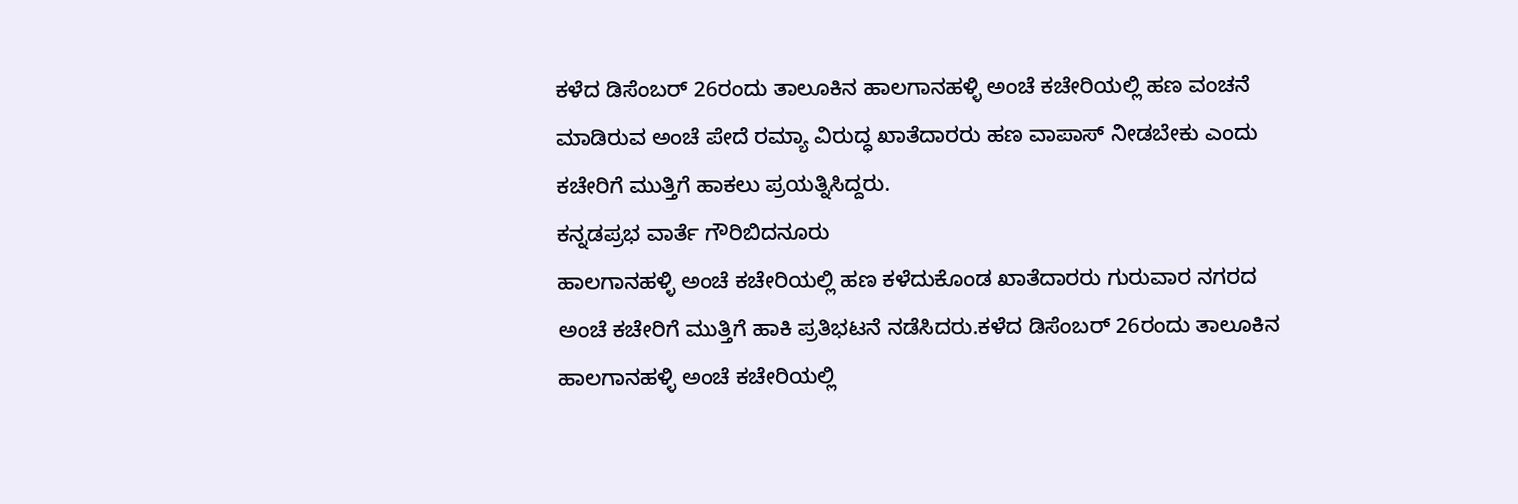ಕಳೆದ ಡಿಸೆಂಬರ್ 26ರಂದು ತಾಲೂಕಿನ ಹಾಲಗಾನಹಳ್ಳಿ ಅಂಚೆ ಕಚೇರಿಯಲ್ಲಿ ಹಣ ವಂಚನೆ ಮಾಡಿರುವ ಅಂಚೆ ಪೇದೆ ರಮ್ಯಾ ವಿರುದ್ಧ ಖಾತೆದಾರರು ಹಣ ವಾಪಾಸ್ ನೀಡಬೇಕು ಎಂದು ಕಚೇರಿಗೆ ಮುತ್ತಿಗೆ ಹಾಕಲು ಪ್ರಯತ್ನಿಸಿದ್ದರು.
ಕನ್ನಡಪ್ರಭ ವಾರ್ತೆ ಗೌರಿಬಿದನೂರು
ಹಾಲಗಾನಹಳ್ಳಿ ಅಂಚೆ ಕಚೇರಿಯಲ್ಲಿ ಹಣ ಕಳೆದುಕೊಂಡ ಖಾತೆದಾರರು ಗುರುವಾರ ನಗರದ ಅಂಚೆ ಕಚೇರಿಗೆ ಮುತ್ತಿಗೆ ಹಾಕಿ ಪ್ರತಿಭಟನೆ ನಡೆಸಿದರು.ಕಳೆದ ಡಿಸೆಂಬರ್ 26ರಂದು ತಾಲೂಕಿನ ಹಾಲಗಾನಹಳ್ಳಿ ಅಂಚೆ ಕಚೇರಿಯಲ್ಲಿ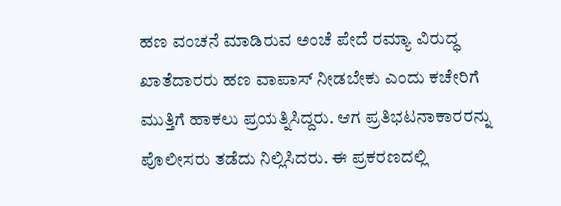ಹಣ ವಂಚನೆ ಮಾಡಿರುವ ಅಂಚೆ ಪೇದೆ ರಮ್ಯಾ ವಿರುದ್ಧ ಖಾತೆದಾರರು ಹಣ ವಾಪಾಸ್ ನೀಡಬೇಕು ಎಂದು ಕಚೇರಿಗೆ ಮುತ್ತಿಗೆ ಹಾಕಲು ಪ್ರಯತ್ನಿಸಿದ್ದರು. ಆಗ ಪ್ರತಿಭಟನಾಕಾರರನ್ನು ಪೊಲೀಸರು ತಡೆದು ನಿಲ್ಲಿಸಿದರು. ಈ ಪ್ರಕರಣದಲ್ಲಿ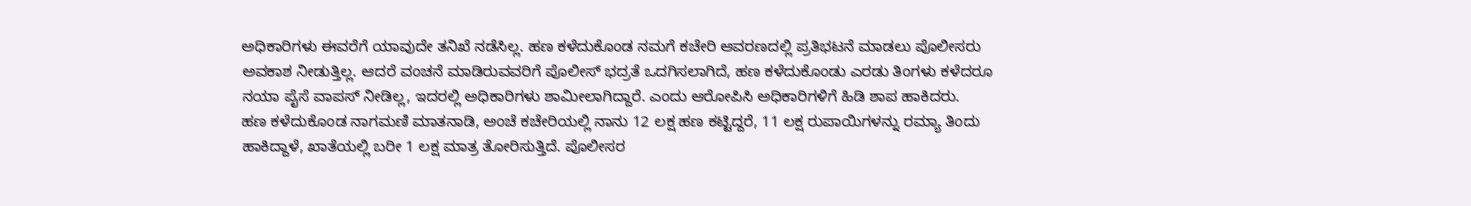ಅಧಿಕಾರಿಗಳು ಈವರೆಗೆ ಯಾವುದೇ ತನಿಖೆ ನಡೆಸಿಲ್ಲ. ಹಣ ಕಳೆದುಕೊಂಡ ನಮಗೆ ಕಚೇರಿ ಆವರಣದಲ್ಲಿ ಪ್ರತಿಭಟನೆ ಮಾಡಲು ಪೊಲೀಸರು ಅವಕಾಶ ನೀಡುತ್ತಿಲ್ಲ. ಆದರೆ ವಂಚನೆ ಮಾಡಿರುವವರಿಗೆ ಪೊಲೀಸ್ ಭದ್ರತೆ ಒದಗಿಸಲಾಗಿದೆ, ಹಣ ಕಳೆದುಕೊಂಡು ಎರಡು ತಿಂಗಳು ಕಳೆದರೂ ನಯಾ ಪೈಸೆ ವಾಪಸ್ ನೀಡಿಲ್ಲ, ಇದರಲ್ಲಿ ಅಧಿಕಾರಿಗಳು ಶಾಮೀಲಾಗಿದ್ದಾರೆ. ಎಂದು ಆರೋಪಿಸಿ ಅಧಿಕಾರಿಗಳಿಗೆ ಹಿಡಿ ಶಾಪ ಹಾಕಿದರು.
ಹಣ ಕಳೆದುಕೊಂಡ ನಾಗಮಣಿ ಮಾತನಾಡಿ, ಅಂಚೆ ಕಚೇರಿಯಲ್ಲಿ ನಾನು 12 ಲಕ್ಷ ಹಣ ಕಟ್ಟಿದ್ದರೆ, 11 ಲಕ್ಷ ರುಪಾಯಿಗಳನ್ನು ರಮ್ಯಾ ತಿಂದು ಹಾಕಿದ್ದಾಳೆ, ಖಾತೆಯಲ್ಲಿ ಬರೀ 1 ಲಕ್ಷ ಮಾತ್ರ ತೋರಿಸುತ್ತಿದೆ. ಪೊಲೀಸರ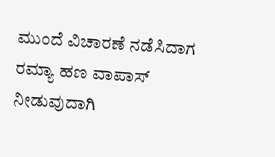ಮುಂದೆ ವಿಚಾರಣೆ ನಡೆಸಿದಾಗ ರಮ್ಯಾ ಹಣ ವಾಪಾಸ್ ನೀಡುವುದಾಗಿ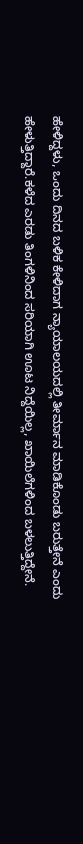ಹೇಳಿದ್ದಳು, ಒಂದು ದಿನದ ಬಳಿಕ ಕೇಳಿದಾಗ ನ್ಯಾಯಾಲಯದಲ್ಲಿ ತೀರ್ಮಾನ ಮಾಡಿಕೊಂಡು ಬರುತ್ತೇನೆ ಎಂದು ಹೇಳುತ್ತಿದ್ದಾರೆ.ಕಳೆದ ಎರಡು ತಿಂಗಳಿನಿಂದ ಸರಿಯಾಗಿ ಊಟ ನಿದ್ದೆಯಿಲ್ಲ, ಖಾಯಿಲೆಗಳಿಂದ ಬಳಲುತ್ತಿದ್ದೇನೆ.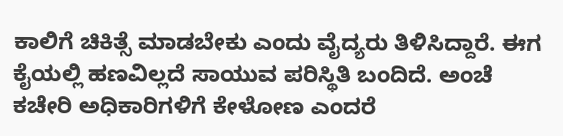ಕಾಲಿಗೆ ಚಿಕಿತ್ಸೆ ಮಾಡಬೇಕು ಎಂದು ವೈದ್ಯರು ತಿಳಿಸಿದ್ದಾರೆ. ಈಗ ಕೈಯಲ್ಲಿ ಹಣವಿಲ್ಲದೆ ಸಾಯುವ ಪರಿಸ್ಥಿತಿ ಬಂದಿದೆ. ಅಂಚೆ ಕಚೇರಿ ಅಧಿಕಾರಿಗಳಿಗೆ ಕೇಳೋಣ ಎಂದರೆ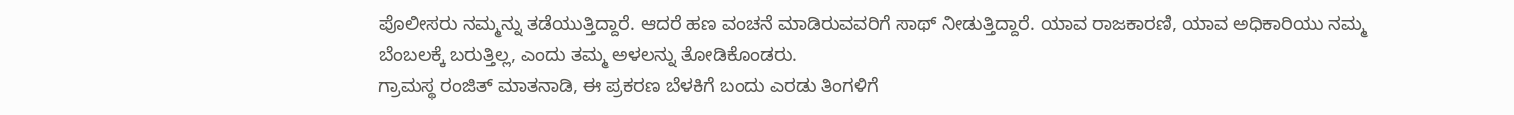ಪೊಲೀಸರು ನಮ್ಮನ್ನು ತಡೆಯುತ್ತಿದ್ದಾರೆ. ಆದರೆ ಹಣ ವಂಚನೆ ಮಾಡಿರುವವರಿಗೆ ಸಾಥ್ ನೀಡುತ್ತಿದ್ದಾರೆ. ಯಾವ ರಾಜಕಾರಣಿ, ಯಾವ ಅಧಿಕಾರಿಯು ನಮ್ಮ ಬೆಂಬಲಕ್ಕೆ ಬರುತ್ತಿಲ್ಲ, ಎಂದು ತಮ್ಮ ಅಳಲನ್ನು ತೋಡಿಕೊಂಡರು.
ಗ್ರಾಮಸ್ಥ ರಂಜಿತ್ ಮಾತನಾಡಿ, ಈ ಪ್ರಕರಣ ಬೆಳಕಿಗೆ ಬಂದು ಎರಡು ತಿಂಗಳಿಗೆ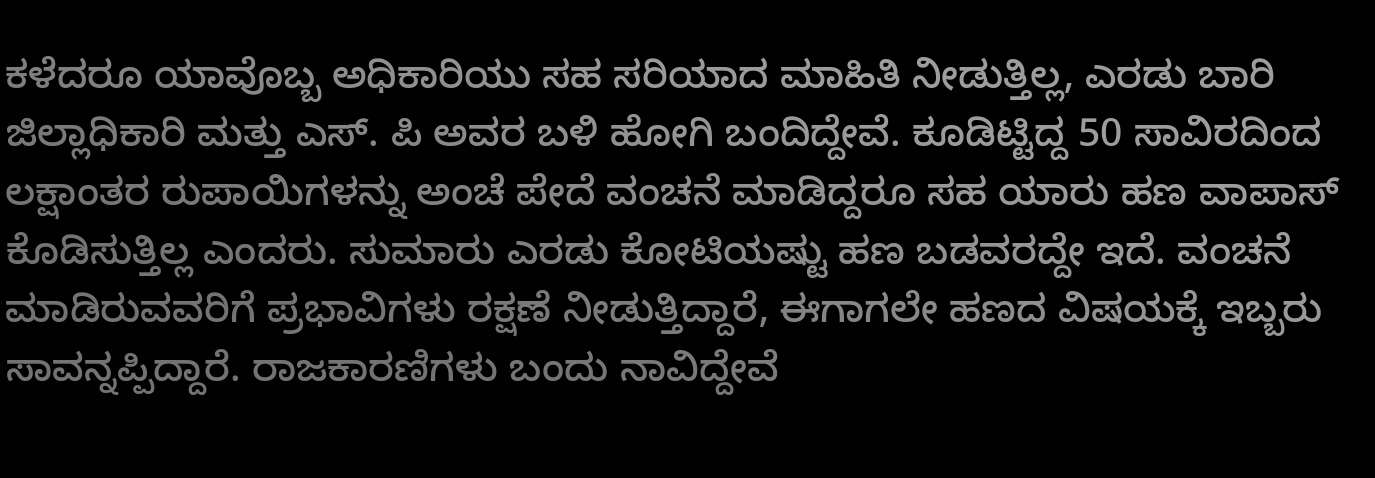ಕಳೆದರೂ ಯಾವೊಬ್ಬ ಅಧಿಕಾರಿಯು ಸಹ ಸರಿಯಾದ ಮಾಹಿತಿ ನೀಡುತ್ತಿಲ್ಲ, ಎರಡು ಬಾರಿ ಜಿಲ್ಲಾಧಿಕಾರಿ ಮತ್ತು ಎಸ್. ಪಿ ಅವರ ಬಳಿ ಹೋಗಿ ಬಂದಿದ್ದೇವೆ. ಕೂಡಿಟ್ಟಿದ್ದ 50 ಸಾವಿರದಿಂದ ಲಕ್ಷಾಂತರ ರುಪಾಯಿಗಳನ್ನು ಅಂಚೆ ಪೇದೆ ವಂಚನೆ ಮಾಡಿದ್ದರೂ ಸಹ ಯಾರು ಹಣ ವಾಪಾಸ್ ಕೊಡಿಸುತ್ತಿಲ್ಲ ಎಂದರು. ಸುಮಾರು ಎರಡು ಕೋಟಿಯಷ್ಟು ಹಣ ಬಡವರದ್ದೇ ಇದೆ. ವಂಚನೆ ಮಾಡಿರುವವರಿಗೆ ಪ್ರಭಾವಿಗಳು ರಕ್ಷಣೆ ನೀಡುತ್ತಿದ್ದಾರೆ, ಈಗಾಗಲೇ ಹಣದ ವಿಷಯಕ್ಕೆ ಇಬ್ಬರು ಸಾವನ್ನಪ್ಪಿದ್ದಾರೆ. ರಾಜಕಾರಣಿಗಳು ಬಂದು ನಾವಿದ್ದೇವೆ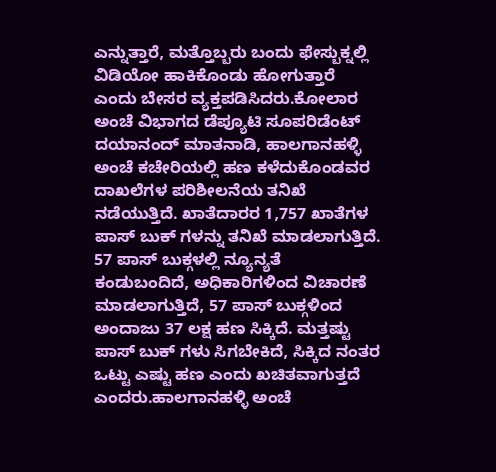ಎನ್ನುತ್ತಾರೆ, ಮತ್ತೊಬ್ಬರು ಬಂದು ಫೇಸ್ಬುಕ್ನಲ್ಲಿ ವಿಡಿಯೋ ಹಾಕಿಕೊಂಡು ಹೋಗುತ್ತಾರೆ ಎಂದು ಬೇಸರ ವ್ಯಕ್ತಪಡಿಸಿದರು.ಕೋಲಾರ ಅಂಚೆ ವಿಭಾಗದ ಡೆಪ್ಯೂಟಿ ಸೂಪರಿಡೆಂಟ್ ದಯಾನಂದ್ ಮಾತನಾಡಿ, ಹಾಲಗಾನಹಳ್ಳಿ ಅಂಚೆ ಕಚೇರಿಯಲ್ಲಿ ಹಣ ಕಳೆದುಕೊಂಡವರ ದಾಖಲೆಗಳ ಪರಿಶೀಲನೆಯ ತನಿಖೆ ನಡೆಯುತ್ತಿದೆ. ಖಾತೆದಾರರ 1,757 ಖಾತೆಗಳ ಪಾಸ್ ಬುಕ್ ಗಳನ್ನು ತನಿಖೆ ಮಾಡಲಾಗುತ್ತಿದೆ. 57 ಪಾಸ್ ಬುಕ್ಗಳಲ್ಲಿ ನ್ಯೂನ್ಯತೆ ಕಂಡುಬಂದಿದೆ, ಅಧಿಕಾರಿಗಳಿಂದ ವಿಚಾರಣೆ ಮಾಡಲಾಗುತ್ತಿದೆ, 57 ಪಾಸ್ ಬುಕ್ಗಳಿಂದ ಅಂದಾಜು 37 ಲಕ್ಷ ಹಣ ಸಿಕ್ಕಿದೆ. ಮತ್ತಷ್ಟು ಪಾಸ್ ಬುಕ್ ಗಳು ಸಿಗಬೇಕಿದೆ, ಸಿಕ್ಕಿದ ನಂತರ ಒಟ್ಟು ಎಷ್ಟು ಹಣ ಎಂದು ಖಚಿತವಾಗುತ್ತದೆ ಎಂದರು.ಹಾಲಗಾನಹಳ್ಳಿ ಅಂಚೆ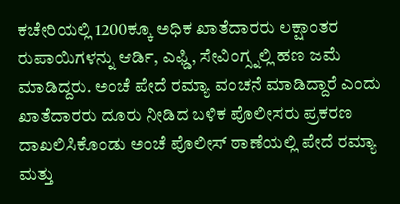ಕಚೇರಿಯಲ್ಲಿ 1200ಕ್ಕೂ ಅಧಿಕ ಖಾತೆದಾರರು ಲಕ್ಷಾಂತರ ರುಪಾಯಿಗಳನ್ನು ಆರ್ಡಿ, ಎಫ್ಡಿ, ಸೇವಿಂಗ್ಸ್ನಲ್ಲಿ ಹಣ ಜಮೆ ಮಾಡಿದ್ದರು. ಅಂಚೆ ಪೇದೆ ರಮ್ಯಾ ವಂಚನೆ ಮಾಡಿದ್ದಾರೆ ಎಂದು ಖಾತೆದಾರರು ದೂರು ನೀಡಿದ ಬಳಿಕ ಪೊಲೀಸರು ಪ್ರಕರಣ ದಾಖಲಿಸಿಕೊಂಡು ಅಂಚೆ ಪೊಲೀಸ್ ಠಾಣೆಯಲ್ಲಿ ಪೇದೆ ರಮ್ಯಾ ಮತ್ತು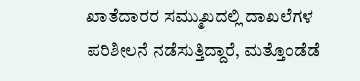ಖಾತೆದಾರರ ಸಮ್ಮುಖದಲ್ಲಿ ದಾಖಲೆಗಳ ಪರಿಶೀಲನೆ ನಡೆಸುತ್ತಿದ್ದಾರೆ, ಮತ್ತೊಂಡೆಡೆ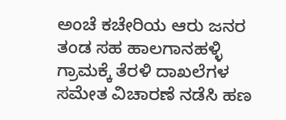ಅಂಚೆ ಕಚೇರಿಯ ಆರು ಜನರ ತಂಡ ಸಹ ಹಾಲಗಾನಹಳ್ಳಿ ಗ್ರಾಮಕ್ಕೆ ತೆರಳಿ ದಾಖಲೆಗಳ ಸಮೇತ ವಿಚಾರಣೆ ನಡೆಸಿ ಹಣ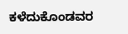ಕಳೆದುಕೊಂಡವರ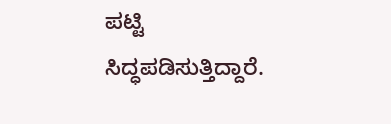ಪಟ್ಟಿ ಸಿದ್ಧಪಡಿಸುತ್ತಿದ್ದಾರೆ.